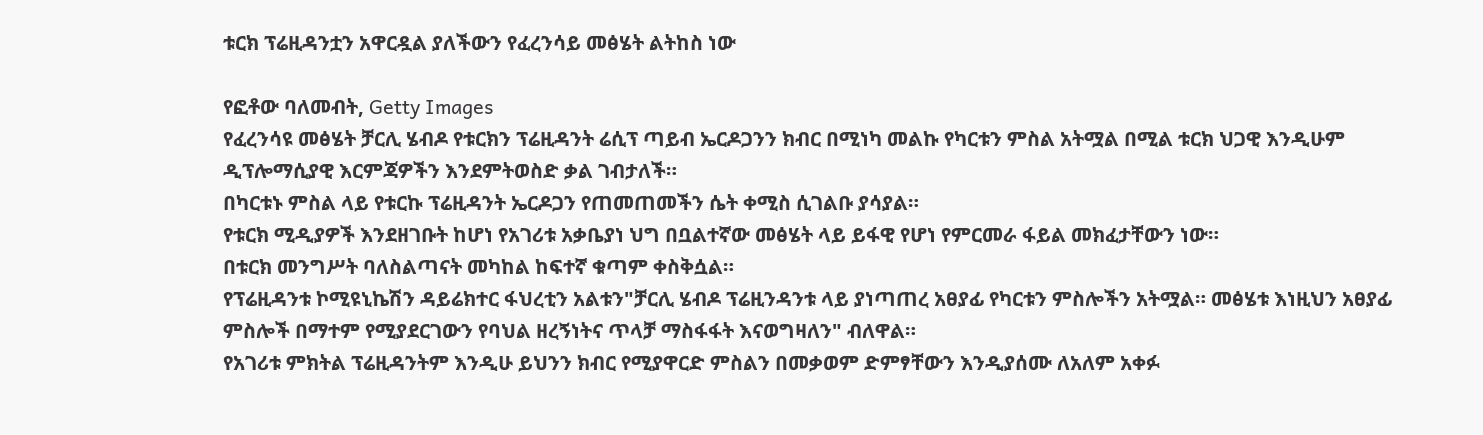ቱርክ ፕሬዚዳንቷን አዋርዷል ያለችውን የፈረንሳይ መፅሄት ልትከስ ነው

የፎቶው ባለመብት, Getty Images
የፈረንሳዩ መፅሄት ቻርሊ ሄብዶ የቱርክን ፕሬዚዳንት ሬሲፕ ጣይብ ኤርዶጋንን ክብር በሚነካ መልኩ የካርቱን ምስል አትሟል በሚል ቱርክ ህጋዊ እንዲሁም ዲፕሎማሲያዊ እርምጃዎችን እንደምትወስድ ቃል ገብታለች።
በካርቱኑ ምስል ላይ የቱርኩ ፕሬዚዳንት ኤርዶጋን የጠመጠመችን ሴት ቀሚስ ሲገልቡ ያሳያል።
የቱርክ ሚዲያዎች እንደዘገቡት ከሆነ የአገሪቱ አቃቤያነ ህግ በቧልተኛው መፅሄት ላይ ይፋዊ የሆነ የምርመራ ፋይል መክፈታቸውን ነው።
በቱርክ መንግሥት ባለስልጣናት መካከል ከፍተኛ ቁጣም ቀስቅሷል።
የፕሬዚዳንቱ ኮሚዩኒኬሽን ዳይሬክተር ፋህረቲን አልቱን"ቻርሊ ሄብዶ ፕሬዚንዳንቱ ላይ ያነጣጠረ አፀያፊ የካርቱን ምስሎችን አትሟል። መፅሄቱ እነዚህን አፀያፊ ምስሎች በማተም የሚያደርገውን የባህል ዘረኝነትና ጥላቻ ማስፋፋት እናወግዛለን" ብለዋል።
የአገሪቱ ምክትል ፕሬዚዳንትም እንዲሁ ይህንን ክብር የሚያዋርድ ምስልን በመቃወም ድምፃቸውን እንዲያሰሙ ለአለም አቀፉ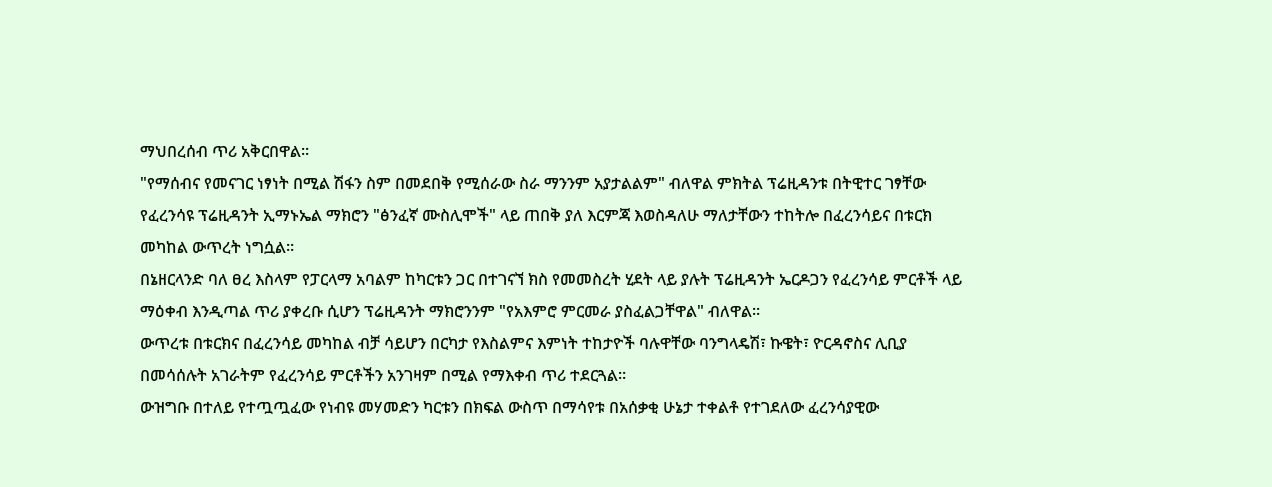ማህበረሰብ ጥሪ አቅርበዋል።
"የማሰብና የመናገር ነፃነት በሚል ሽፋን ስም በመደበቅ የሚሰራው ስራ ማንንም አያታልልም" ብለዋል ምክትል ፕሬዚዳንቱ በትዊተር ገፃቸው
የፈረንሳዩ ፕሬዚዳንት ኢማኑኤል ማክሮን "ፅንፈኛ ሙስሊሞች" ላይ ጠበቅ ያለ እርምጃ እወስዳለሁ ማለታቸውን ተከትሎ በፈረንሳይና በቱርክ መካከል ውጥረት ነግሷል።
በኔዘርላንድ ባለ ፀረ እስላም የፓርላማ አባልም ከካርቱን ጋር በተገናኘ ክስ የመመስረት ሂደት ላይ ያሉት ፕሬዚዳንት ኤርዶጋን የፈረንሳይ ምርቶች ላይ ማዕቀብ እንዲጣል ጥሪ ያቀረቡ ሲሆን ፕሬዚዳንት ማክሮንንም "የአእምሮ ምርመራ ያስፈልጋቸዋል" ብለዋል።
ውጥረቱ በቱርክና በፈረንሳይ መካከል ብቻ ሳይሆን በርካታ የእስልምና እምነት ተከታዮች ባሉዋቸው ባንግላዴሽ፣ ኩዌት፣ ዮርዳኖስና ሊቢያ በመሳሰሉት አገራትም የፈረንሳይ ምርቶችን አንገዛም በሚል የማእቀብ ጥሪ ተደርጓል።
ውዝግቡ በተለይ የተጧጧፈው የነብዩ መሃመድን ካርቱን በክፍል ውስጥ በማሳየቱ በአሰቃቂ ሁኔታ ተቀልቶ የተገደለው ፈረንሳያዊው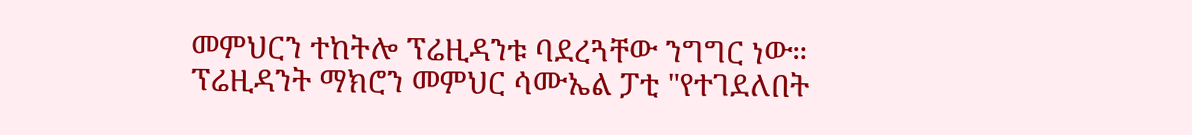መምህርን ተከትሎ ፕሬዚዳንቱ ባደረጓቸው ንግግር ነው።
ፕሬዚዳንት ማክሮን መምህር ሳሙኤል ፓቲ "የተገደለበት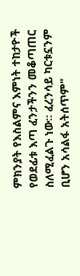ምክንያት የእስልምና እምነት ተከታዮች የወደፊቱ እጣ ፈንታችንን መቆጣጠር ስለሚፈልጉ ነው። ፈረንሳይ ካርቱኗንም ቢሆን አሳልፋ አትሰጥም"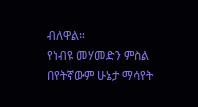ብለዋል።
የነብዩ መሃመድን ምስል በየትኛውም ሁኔታ ማሳየት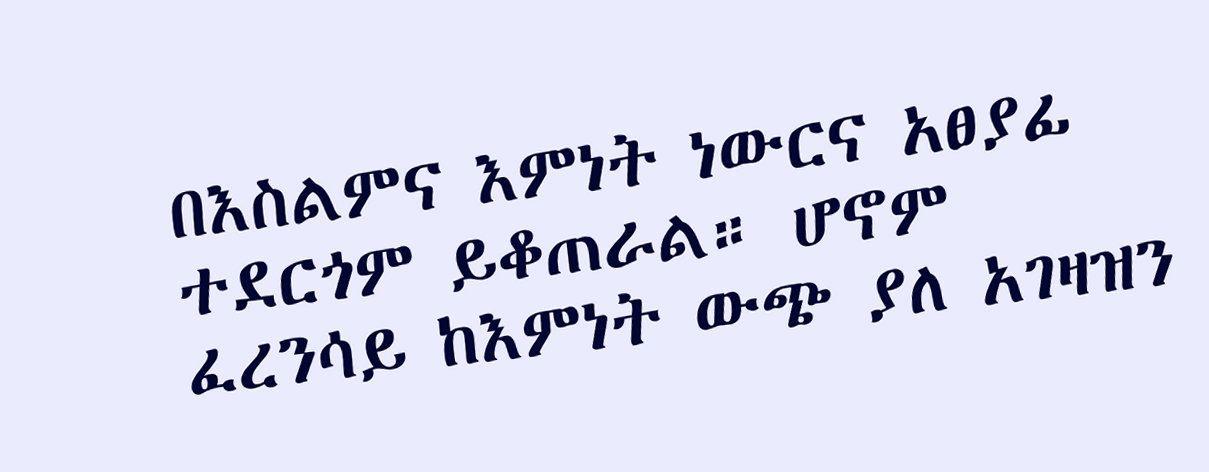በእስልምና እምነት ነውርና አፀያፊ ተደርጎም ይቆጠራል። ሆኖም ፈረንሳይ ከእምነት ውጭ ያለ አገዛዝን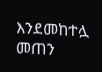እንደመከተሏ መጠን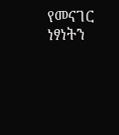የመናገር ነፃነትን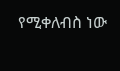የሚቀለብስ ነው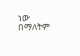ነው በማለትም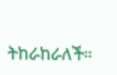ትከራከራለች።